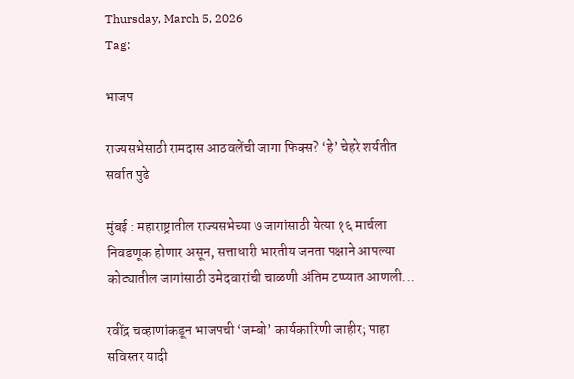Thursday, March 5, 2026
Tag:

भाजप

राज्यसभेसाठी रामदास आठवलेंची जागा फिक्स? ‘हे’ चेहरे शर्यतीत सर्वात पुढे

मुंबई : महाराष्ट्रातील राज्यसभेच्या ७ जागांसाठी येत्या १६ मार्चला निवडणूक होणार असून, सत्ताधारी भारतीय जनता पक्षाने आपल्या कोट्यातील जागांसाठी उमेदवारांची चाळणी अंतिम टप्प्यात आणली...

रवींद्र चव्हाणांकडून भाजपची ‘जम्बो’ कार्यकारिणी जाहीर; पाहा सविस्तर यादी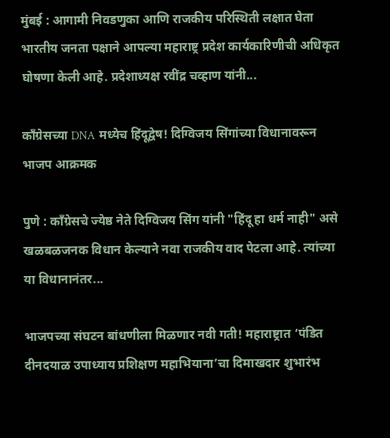मुंबई : आगामी निवडणुका आणि राजकीय परिस्थिती लक्षात घेता भारतीय जनता पक्षाने आपल्या महाराष्ट्र प्रदेश कार्यकारिणीची अधिकृत घोषणा केली आहे. प्रदेशाध्यक्ष रवींद्र चव्हाण यांनी...

काँग्रेसच्या DNA मध्येच हिंदूद्वेष! दिग्विजय सिंगांच्या विधानावरून भाजप आक्रमक

पुणे : काँग्रेसचे ज्येष्ठ नेते दिग्विजय सिंग यांनी "हिंदू हा धर्म नाही" असे खळबळजनक विधान केल्याने नवा राजकीय वाद पेटला आहे. त्यांच्या या विधानानंतर...

भाजपच्या संघटन बांधणीला मिळणार नवी गती! महाराष्ट्रात ‘पंडित दीनदयाळ उपाध्याय प्रशिक्षण महाभियाना’चा दिमाखदार शुभारंभ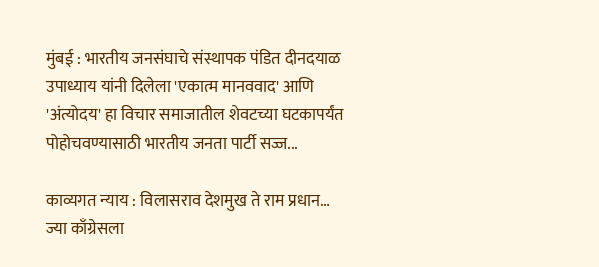मुंबई : भारतीय जनसंघाचे संस्थापक पंडित दीनदयाळ उपाध्याय यांनी दिलेला 'एकात्म मानववाद' आणि 'अंत्योदय' हा विचार समाजातील शेवटच्या घटकापर्यंत पोहोचवण्यासाठी भारतीय जनता पार्टी सज्ज...

काव्यगत न्याय : विलासराव देशमुख ते राम प्रधान… ज्या काँग्रेसला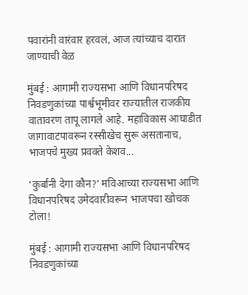पवारांनी वारंवार हरवलं, आज त्यांच्याच दारात जाण्याची वेळ

मुंबई : आगामी राज्यसभा आणि विधानपरिषद निवडणुकांच्या पार्श्वभूमीवर राज्यातील राजकीय वातावरण तापू लागले आहे. महाविकास आघाडीत जागावाटपावरून रस्सीखेच सुरू असतानाच, भाजपचे मुख्य प्रवक्ते केशव...

‘कुर्बानी देगा कौन?’ मविआच्या राज्यसभा आणि विधानपरिषद उमेदवारीवरून भाजपचा खोचक टोला!

मुंबई : आगामी राज्यसभा आणि विधानपरिषद निवडणुकांच्या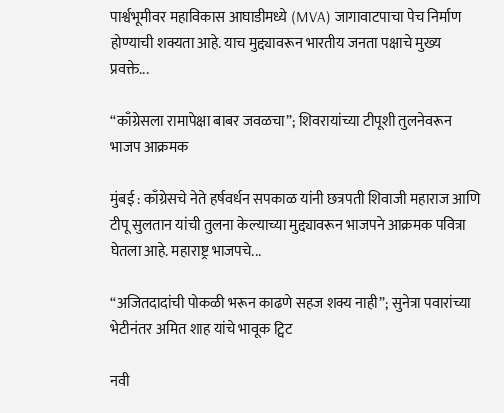पार्श्वभूमीवर महाविकास आघाडीमध्ये (MVA) जागावाटपाचा पेच निर्माण होण्याची शक्यता आहे. याच मुद्द्यावरून भारतीय जनता पक्षाचे मुख्य प्रवक्ते...

“काँग्रेसला रामापेक्षा बाबर जवळचा”; शिवरायांच्या टीपूशी तुलनेवरून भाजप आक्रमक

मुंबई : काँग्रेसचे नेते हर्षवर्धन सपकाळ यांनी छत्रपती शिवाजी महाराज आणि टीपू सुलतान यांची तुलना केल्याच्या मुद्द्यावरून भाजपने आक्रमक पवित्रा घेतला आहे. महाराष्ट्र भाजपचे...

“अजितदादांची पोकळी भरून काढणे सहज शक्य नाही”; सुनेत्रा पवारांच्या भेटीनंतर अमित शाह यांचे भावूक ट्विट

नवी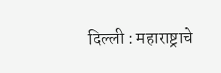दिल्ली : महाराष्ट्राचे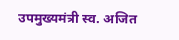उपमुख्यमंत्री स्व. अजित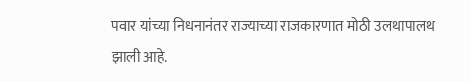पवार यांच्या निधनानंतर राज्याच्या राजकारणात मोठी उलथापालथ झाली आहे.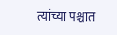त्यांच्या पश्चात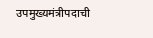उपमुख्यमंत्रीपदाची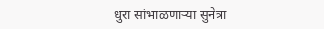धुरा सांभाळणाऱ्या सुनेत्रा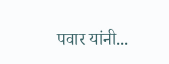पवार यांनी...